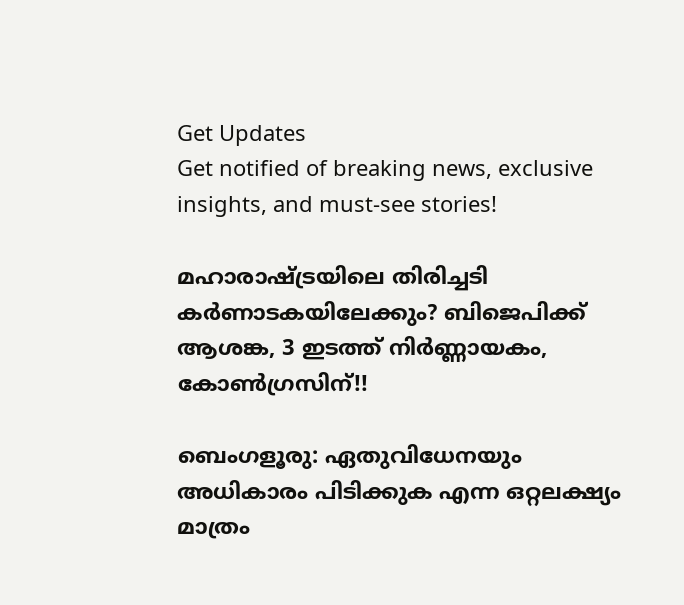Get Updates
Get notified of breaking news, exclusive insights, and must-see stories!

മഹാരാഷ്ട്രയിലെ തിരിച്ചടി കര്‍ണാടകയിലേക്കും? ബിജെപിക്ക് ആശങ്ക, 3 ഇടത്ത് നിര്‍ണ്ണായകം, കോണ്‍ഗ്രസിന്!!

ബെംഗളൂരു: ഏതുവിധേനയും അധികാരം പിടിക്കുക എന്ന ഒറ്റലക്ഷ്യം മാത്രം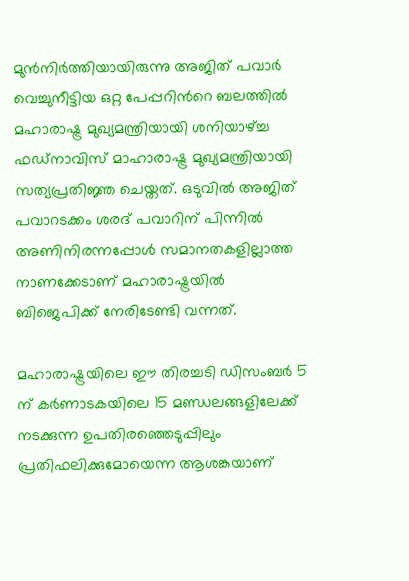മുന്‍നിര്‍ത്തിയായിരുന്നു അജിത് പവാര്‍ വെച്ചുനീട്ടിയ ഒറ്റ പേപ്പറിന്‍റെ ബലത്തില്‍ മഹാരാഷ്ട്ര മുഖ്യമന്ത്രിയായി ശനിയാഴ്ച്ച ഫഡ്നാവിസ് മാഹാരാഷ്ട്ര മുഖ്യമന്ത്രിയായി സത്യപ്രതിജ്ഞ ചെയ്തത്. ഒടുവില്‍ അജിത് പവാറടക്കം ശരദ് പവാറിന് പിന്നില്‍ അണിനിരന്നപ്പോള്‍ സമാനതകളില്ലാത്ത നാണക്കേടാണ് മഹാരാഷ്ട്രയില്‍ ബിജെപിക്ക് നേരിടേണ്ടി വന്നത്.

മഹാരാഷ്ട്രയിലെ ഈ തിരച്ചടി ഡിസംബര്‍ 5 ന് കര്‍ണാടകയിലെ 15 മണ്ഡലങ്ങളിലേക്ക് നടക്കുന്ന ഉപതിരഞ്ഞെടുപ്പിലും പ്രതിഫലിക്കുമോയെന്ന ആശങ്കയാണ്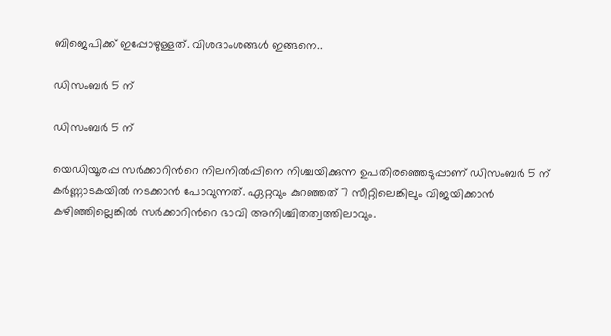ബിജെപിക്ക് ഇപ്പോഴുള്ളത്. വിശദാംശങ്ങള്‍ ഇങ്ങനെ..

ഡിസംബര്‍ 5 ന്

ഡിസംബര്‍ 5 ന്

യെഡിയൂരപ്പ സര്‍ക്കാറിന്‍റെ നിലനില്‍പ്പിനെ നിശ്ചയിക്കുന്ന ഉപതിരഞ്ഞെടുപ്പാണ് ഡിസംബര്‍ 5 ന് കര്‍ണ്ണാടകയില്‍ നടക്കാന്‍ പോവുന്നത്. ഏറ്റവും കുറഞ്ഞത് 7 സീറ്റിലെങ്കിലും വിജയിക്കാന്‍ കഴിഞ്ഞില്ലെങ്കില്‍ സര്‍ക്കാറിന്‍റെ ഭാവി അനിശ്ചിതത്വത്തിലാവും.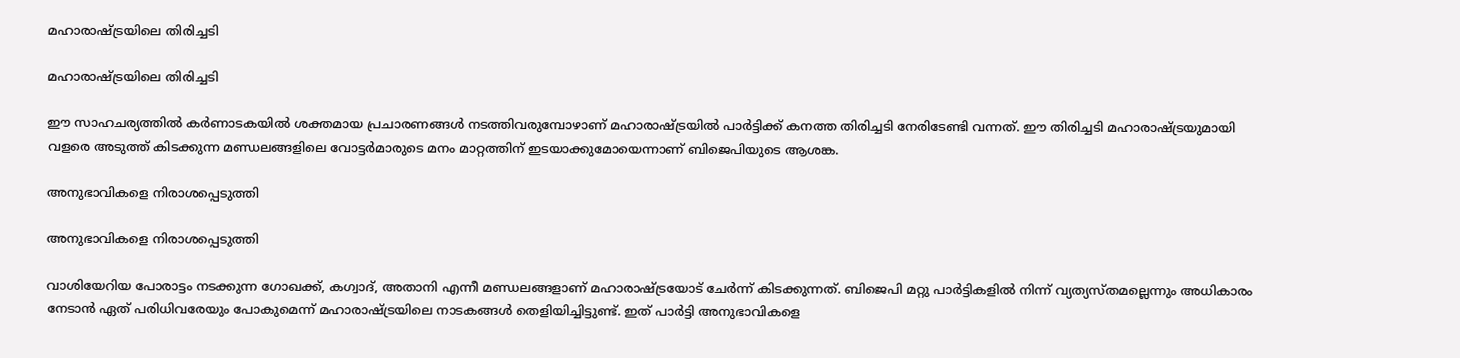മഹാരാഷ്ട്രയിലെ തിരിച്ചടി

മഹാരാഷ്ട്രയിലെ തിരിച്ചടി

ഈ സാഹചര്യത്തില്‍ കര്‍ണാടകയില്‍ ശക്തമായ പ്രചാരണങ്ങള്‍ നടത്തിവരുമ്പോഴാണ് മഹാരാഷ്ട്രയില്‍ പാര്‍ട്ടിക്ക് കനത്ത തിരിച്ചടി നേരിടേണ്ടി വന്നത്. ഈ തിരിച്ചടി മഹാരാഷ്ട്രയുമായി വളരെ അടുത്ത് കിടക്കുന്ന മണ്ഡലങ്ങളിലെ വോട്ടര്‍മാരുടെ മനം മാറ്റത്തിന് ഇടയാക്കുമോയെന്നാണ് ബിജെപിയുടെ ആശങ്ക.

അനുഭാവികളെ നിരാശപ്പെടുത്തി

അനുഭാവികളെ നിരാശപ്പെടുത്തി

വാശിയേറിയ പോരാട്ടം നടക്കുന്ന ഗോഖക്ക്, കഗ്വാദ്, അതാനി എന്നീ മണ്ഡലങ്ങളാണ് മഹാരാഷ്ട്രയോട് ചേര്‍ന്ന് കിടക്കുന്നത്. ബിജെപി മറ്റു പാര്‍ട്ടികളില്‍ നിന്ന് വ്യത്യസ്തമല്ലെന്നും അധികാരം നേടാന്‍ ഏത് പരിധിവരേയും പോകുമെന്ന് മഹാരാഷ്ട്രയിലെ നാടകങ്ങള്‍ തെളിയിച്ചിട്ടുണ്ട്. ഇത് പാര്‍‌ട്ടി അനുഭാവികളെ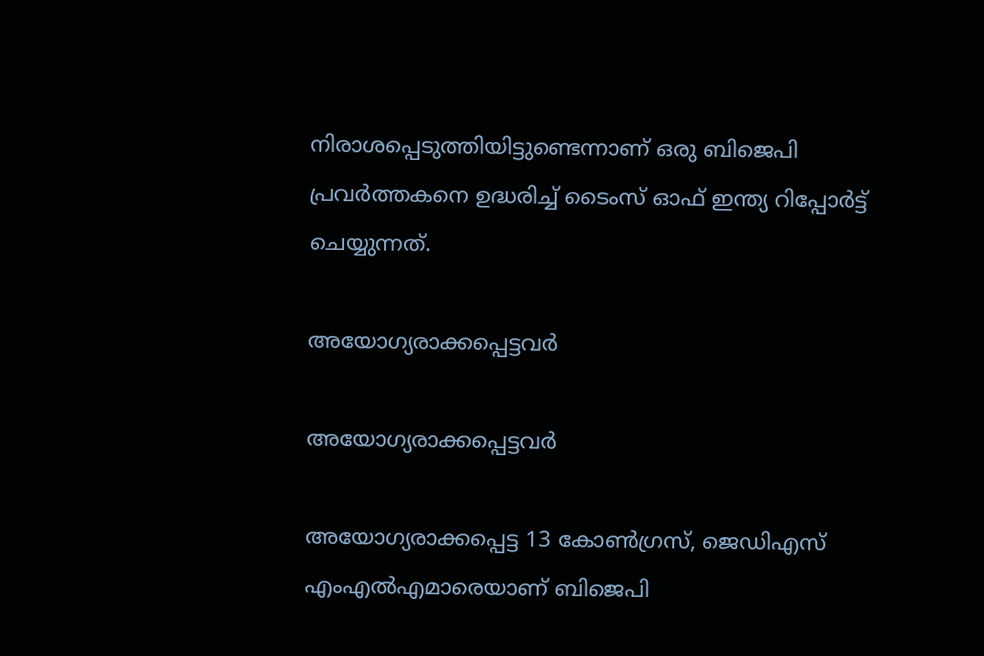നിരാശപ്പെടുത്തിയിട്ടുണ്ടെന്നാണ് ഒരു ബിജെപി പ്രവര്‍ത്തകനെ ഉദ്ധരിച്ച് ടൈംസ് ഓഫ് ഇന്ത്യ റിപ്പോര്‍ട്ട് ചെയ്യുന്നത്.

അയോഗ്യരാക്കപ്പെട്ടവര്‍

അയോഗ്യരാക്കപ്പെട്ടവര്‍

അയോഗ്യരാക്കപ്പെട്ട 13 കോണ്‍ഗ്രസ്, ജെഡിഎസ് എംഎല്‍എമാരെയാണ് ബിജെപി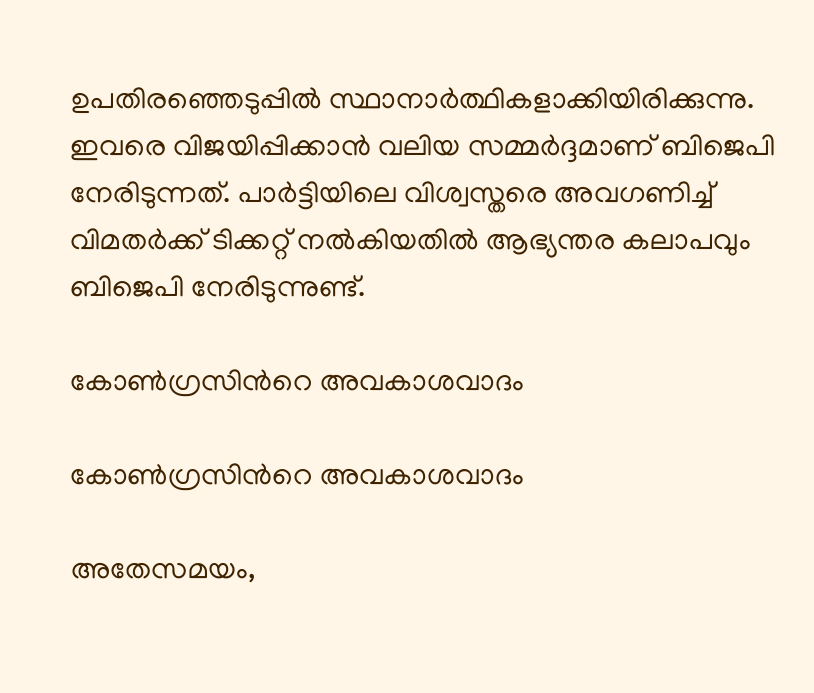ഉപതിരഞ്ഞെടുപ്പില്‍ സ്ഥാനാര്‍ത്ഥികളാക്കിയിരിക്കുന്നു. ഇവരെ വിജയിപ്പിക്കാന്‍ വലിയ സമ്മര്‍ദ്ദമാണ് ബിജെപി നേരിടുന്നത്. പാര്‍ട്ടിയിലെ വിശ്വസ്തരെ അവഗണിച്ച് വിമതര്‍ക്ക് ടിക്കറ്റ് നല്‍കിയതില്‍ ആഭ്യന്തര കലാപവും ബിജെപി നേരിടുന്നുണ്ട്.

കോണ്‍ഗ്രസിന്‍റെ അവകാശവാദം

കോണ്‍ഗ്രസിന്‍റെ അവകാശവാദം

അതേസമയം,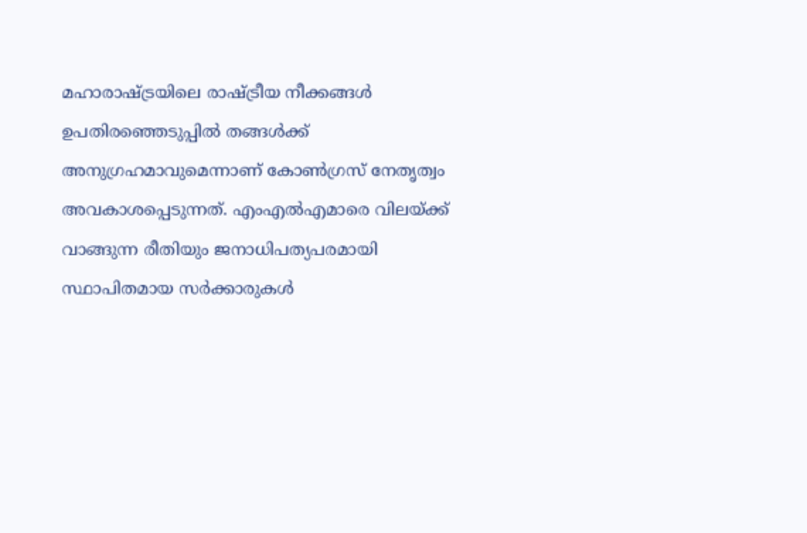മഹാരാഷ്ട്രയിലെ രാഷ്ട്രീയ നീക്കങ്ങള്‍ ഉപതിരഞ്ഞെടുപ്പില്‍ തങ്ങള്‍ക്ക് അനുഗ്രഹമാവുമെന്നാണ് കോണ്‍ഗ്രസ് നേതൃത്വം അവകാശപ്പെടുന്നത്. എംഎല്‍എമാരെ വിലയ്ക്ക് വാങ്ങുന്ന രീതിയും ജനാധിപത്യപരമായി സ്ഥാപിതമായ സര്‍ക്കാരുകള്‍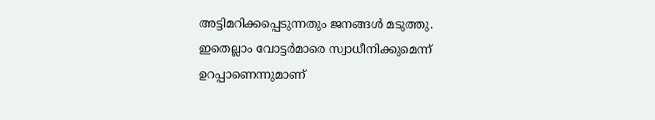അട്ടിമറിക്കപ്പെടുന്നതും ജനങ്ങള്‍ മടുത്തു. ഇതെല്ലാം വോട്ടര്‍മാരെ സ്വാധീനിക്കുമെന്ന് ഉറപ്പാണെന്നുമാണ്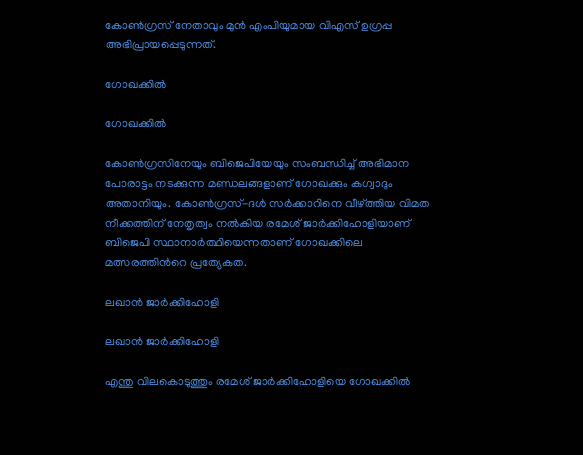കോണ്‍ഗ്രസ് നേതാവും മുന്‍ എംപിയുമായ വിഎസ് ഉഗ്രപ്പ അഭിപ്രായപ്പെടുന്നത്.

ഗോഖക്കില്‍

ഗോഖക്കില്‍

കോണ്‍ഗ്രസിനേയും ബിജെപിയേയും സംബന്ധിച്ച് അഭിമാന പോരാട്ടം നടക്കുന്ന മണ്ഡലങ്ങളാണ് ഗോഖക്കും കഗ്വാദും അതാനിയും. കോണ്‍ഗ്രസ്-ദള്‍ സര്‍ക്കാറിനെ വീഴ്ത്തിയ വിമത നീക്കത്തിന് നേതൃത്വം നല്‍കിയ രമേശ് ജാര്‍ക്കിഹോളിയാണ് ബിജെപി സ്ഥാനാര്‍ത്ഥിയെന്നതാണ് ഗോഖക്കിലെ മത്സരത്തിന്‍റെ പ്രത്യേകത.

ലഖാന്‍ ജാര്‍ക്കിഹോളി

ലഖാന്‍ ജാര്‍ക്കിഹോളി

എന്തു വിലകൊടുത്തും രമേശ് ജാര്‍ക്കിഹോളിയെ ഗോഖക്കില്‍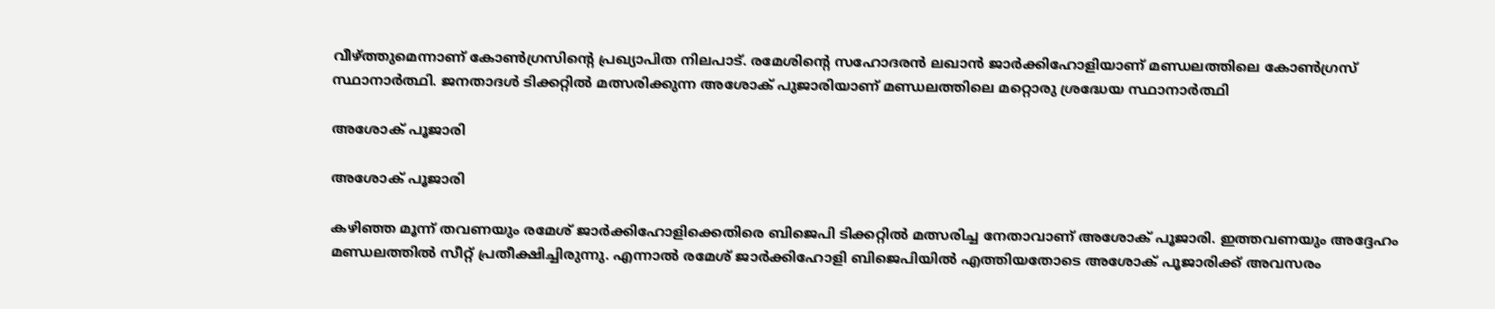വീഴ്ത്തുമെന്നാണ് കോണ്‍ഗ്രസിന്‍റെ പ്രഖ്യാപിത നിലപാട്. രമേശിന്‍റെ സഹോദരന്‍ ലഖാന്‍ ജാര്‍ക്കിഹോളിയാണ് മണ്ഡലത്തിലെ കോണ്‍ഗ്രസ് സ്ഥാനാര്‍ത്ഥി. ജനതാദള്‍ ടിക്കറ്റില്‍ മത്സരിക്കുന്ന അശോക് പുജാരിയാണ് മണ്ഡലത്തിലെ മറ്റൊരു ശ്രദ്ധേയ സ്ഥാനാര്‍ത്ഥി

അശോക് പൂജാരി

അശോക് പൂജാരി

കഴിഞ്ഞ മൂന്ന് തവണയും രമേശ് ജാര്‍ക്കിഹോളിക്കെതിരെ ബിജെപി ടിക്കറ്റില്‍ മത്സരിച്ച നേതാവാണ് അശോക് പൂജാരി. ഇത്തവണയും അദ്ദേഹം മണ്ഡലത്തില്‍ സീറ്റ് പ്രതീക്ഷിച്ചിരുന്നു. എന്നാല്‍ രമേശ് ജാര്‍ക്കിഹോളി ബിജെപിയില്‍ എത്തിയതോടെ അശോക് പൂജാരിക്ക് അവസരം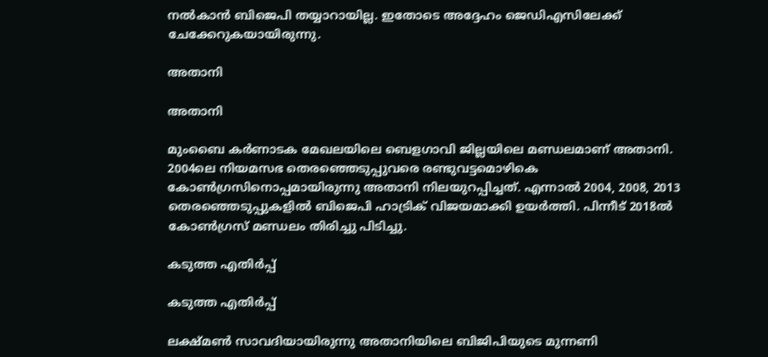നല്‍കാന്‍ ബിജെപി തയ്യാറായില്ല. ഇതോടെ അദ്ദേഹം ജെഡിഎസിലേക്ക് ചേക്കേറുകയായിരുന്നു.

അതാനി

അതാനി

മുംബൈ കർണാടക മേഖലയിലെ ബെളഗാവി ജില്ലയിലെ മണ്ഡലമാണ് അതാനി. 2004ലെ നിയമസഭ തെരഞ്ഞെടുപ്പുവരെ രണ്ടുവട്ടമൊഴികെ കോണ്‍ഗ്രസിനൊപ്പമായിരുന്നു അതാനി നിലയുറപ്പിച്ചത്. എന്നാല്‍ 2004, 2008, 2013 തെരഞ്ഞെടുപ്പുകളിൽ ബിജെപി ഹാട്രിക് വിജയമാക്കി ഉയർത്തി. പിന്നീട് 2018ൽ കോണ്‍ഗ്രസ് മണ്ഡലം തിരിച്ചു പിടിച്ചു.

കടുത്ത എതിര്‍പ്പ്

കടുത്ത എതിര്‍പ്പ്

ലക്ഷ്മണ്‍ സാവദിയായിരുന്നു അതാനിയിലെ ബിജിപിയുടെ മുന്നണി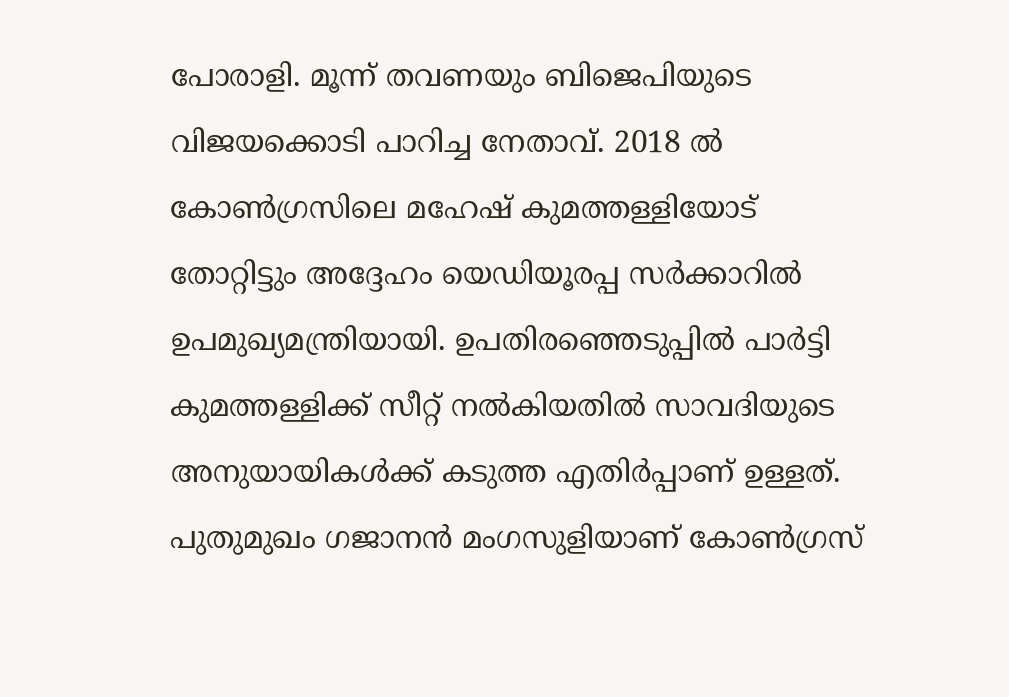പോരാളി. മൂന്ന് തവണയും ബിജെപിയുടെ വിജയക്കൊടി പാറിച്ച നേതാവ്. 2018 ല്‍ കോണ്‍ഗ്രസിലെ മഹേഷ് കുമത്തള്ളിയോട് തോറ്റിട്ടും അദ്ദേഹം യെഡിയൂരപ്പ സര്‍ക്കാറില്‍ ഉപമുഖ്യമന്ത്രിയായി. ഉപതിരഞ്ഞെടുപ്പില്‍ പാര്‍ട്ടി കുമത്തള്ളിക്ക് സീറ്റ് നല്‍കിയതില്‍ സാവദിയുടെ അനുയായികള്‍ക്ക് കടുത്ത എതിര്‍പ്പാണ് ഉള്ളത്. പുതുമുഖം ഗജാനൻ മംഗസുളിയാണ് കോണ്‍ഗ്രസ്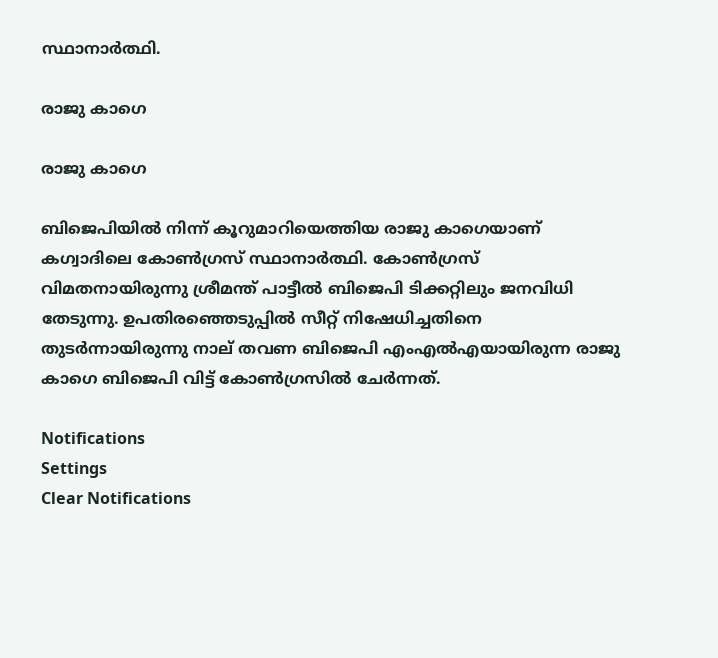സ്ഥാനാര്‍ത്ഥി.

രാജു കാഗെ

രാജു കാഗെ

ബിജെപിയില്‍ നിന്ന് കൂറുമാറിയെത്തിയ രാജു കാഗെയാണ് കഗ്വാദിലെ കോണ്‍ഗ്രസ് സ്ഥാനാര്‍ത്ഥി. കോണ്‍ഗ്രസ് വിമതനായിരുന്നു ശ്രീമന്ത് പാട്ടീല്‍ ബിജെപി ടിക്കറ്റിലും ജനവിധി തേടുന്നു. ഉപതിരഞ്ഞെടുപ്പിൽ സീറ്റ് നിഷേധിച്ചതിനെ തുടർന്നായിരുന്നു നാല് തവണ ബിജെപി എംഎല്‍എയായിരുന്ന രാജു കാഗെ ബിജെപി വിട്ട് കോണ്‍ഗ്രസില്‍ ചേര്‍ന്നത്.

Notifications
Settings
Clear Notifications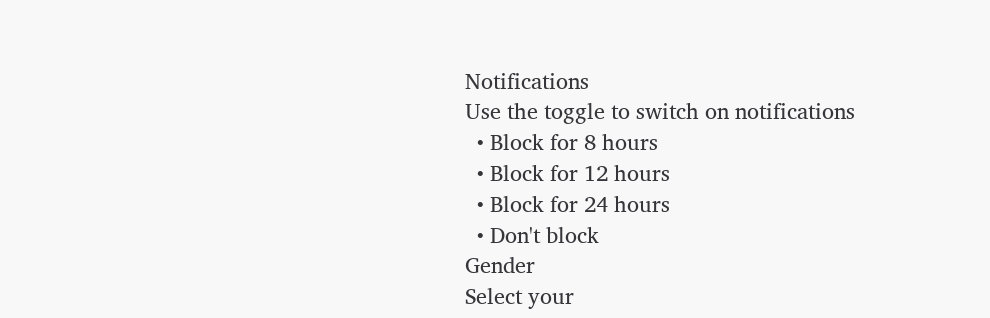Notifications
Use the toggle to switch on notifications
  • Block for 8 hours
  • Block for 12 hours
  • Block for 24 hours
  • Don't block
Gender
Select your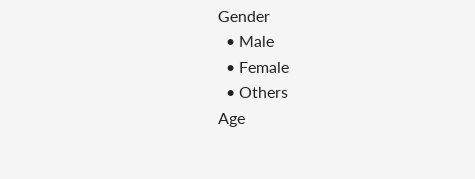Gender
  • Male
  • Female
  • Others
Age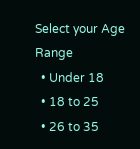Select your Age Range
  • Under 18
  • 18 to 25
  • 26 to 35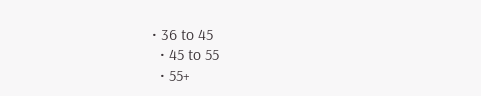• 36 to 45
  • 45 to 55
  • 55+